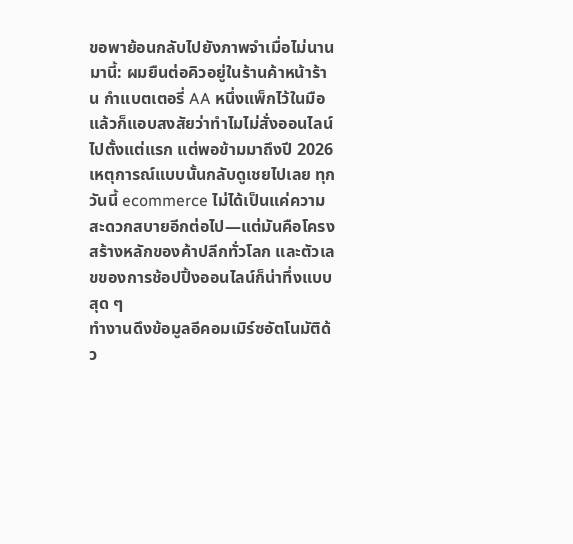ขอพาย้อนกลับไปยังภาพจำเมื่อไม่นานมานี้: ผมยืนต่อคิวอยู่ในร้านค้าหน้าร้าน กำแบตเตอรี่ AA หนึ่งแพ็กไว้ในมือ แล้วก็แอบสงสัยว่าทำไมไม่สั่งออนไลน์ไปตั้งแต่แรก แต่พอข้ามมาถึงปี 2026 เหตุการณ์แบบนั้นกลับดูเชยไปเลย ทุกวันนี้ ecommerce ไม่ได้เป็นแค่ความสะดวกสบายอีกต่อไป—แต่มันคือโครงสร้างหลักของค้าปลีกทั่วโลก และตัวเลขของการช้อปปิ้งออนไลน์ก็น่าทึ่งแบบสุด ๆ
ทำงานดึงข้อมูลอีคอมเมิร์ซอัตโนมัติด้ว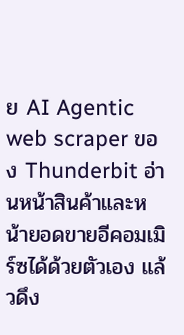ย AI Agentic web scraper ของ Thunderbit อ่านหน้าสินค้าและหน้ายอดขายอีคอมเมิร์ซได้ด้วยตัวเอง แล้วดึง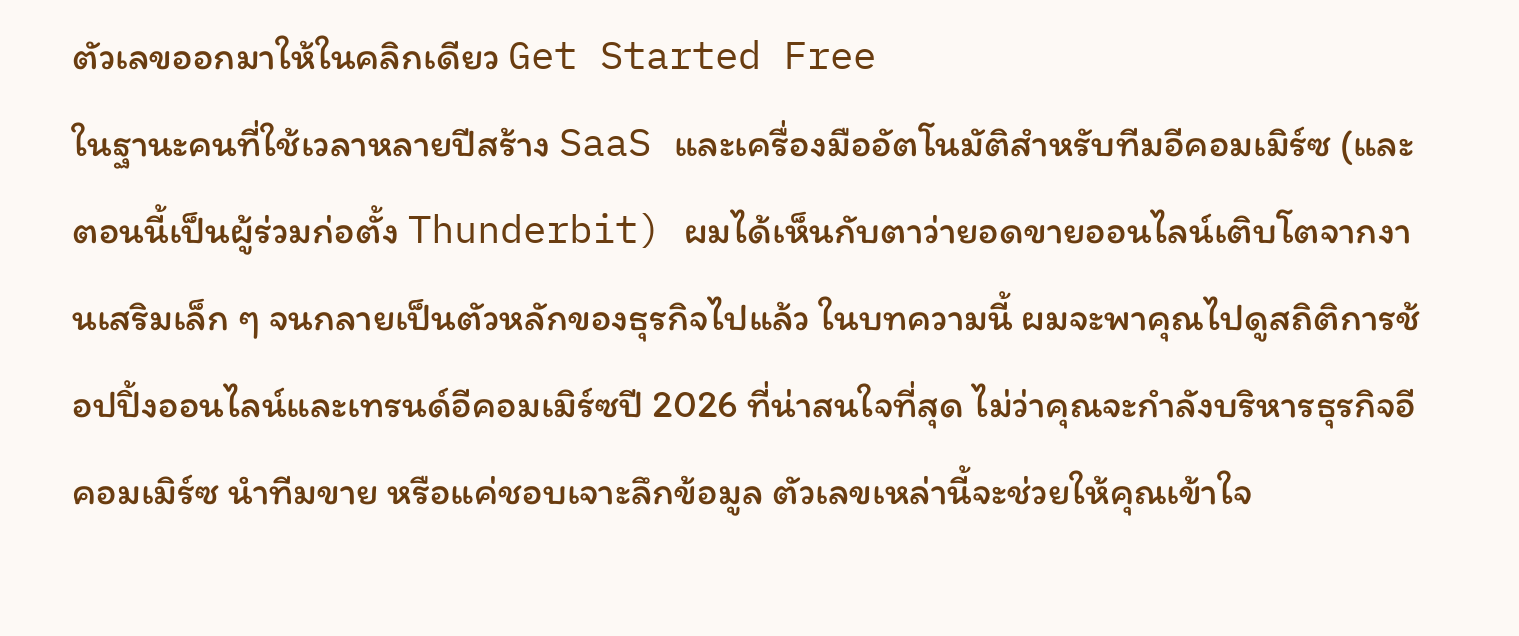ตัวเลขออกมาให้ในคลิกเดียว Get Started Free
ในฐานะคนที่ใช้เวลาหลายปีสร้าง SaaS และเครื่องมืออัตโนมัติสำหรับทีมอีคอมเมิร์ซ (และตอนนี้เป็นผู้ร่วมก่อตั้ง Thunderbit) ผมได้เห็นกับตาว่ายอดขายออนไลน์เติบโตจากงานเสริมเล็ก ๆ จนกลายเป็นตัวหลักของธุรกิจไปแล้ว ในบทความนี้ ผมจะพาคุณไปดูสถิติการช้อปปิ้งออนไลน์และเทรนด์อีคอมเมิร์ซปี 2026 ที่น่าสนใจที่สุด ไม่ว่าคุณจะกำลังบริหารธุรกิจอีคอมเมิร์ซ นำทีมขาย หรือแค่ชอบเจาะลึกข้อมูล ตัวเลขเหล่านี้จะช่วยให้คุณเข้าใจ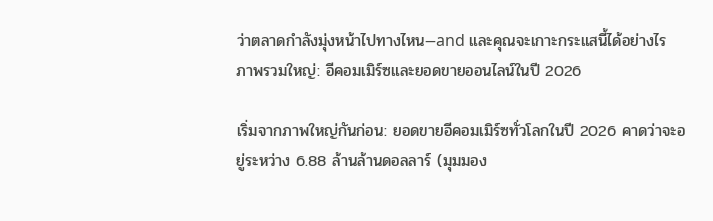ว่าตลาดกำลังมุ่งหน้าไปทางไหน—and และคุณจะเกาะกระแสนี้ได้อย่างไร
ภาพรวมใหญ่: อีคอมเมิร์ซและยอดขายออนไลน์ในปี 2026

เริ่มจากภาพใหญ่กันก่อน: ยอดขายอีคอมเมิร์ซทั่วโลกในปี 2026 คาดว่าจะอยู่ระหว่าง 6.88 ล้านล้านดอลลาร์ (มุมมอง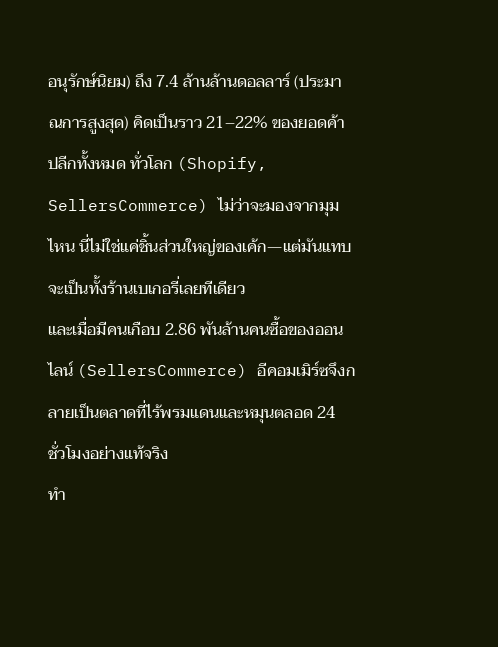อนุรักษ์นิยม) ถึง 7.4 ล้านล้านดอลลาร์ (ประมาณการสูงสุด) คิดเป็นราว 21–22% ของยอดค้าปลีกทั้งหมด ทั่วโลก (Shopify, SellersCommerce) ไม่ว่าจะมองจากมุมไหน นี่ไม่ใช่แค่ชิ้นส่วนใหญ่ของเค้ก—แต่มันแทบจะเป็นทั้งร้านเบเกอรี่เลยทีเดียว
และเมื่อมีคนเกือบ 2.86 พันล้านคนซื้อของออนไลน์ (SellersCommerce) อีคอมเมิร์ซจึงกลายเป็นตลาดที่ไร้พรมแดนและหมุนตลอด 24 ชั่วโมงอย่างแท้จริง
ทำ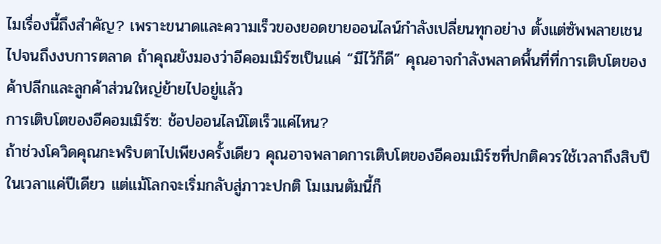ไมเรื่องนี้ถึงสำคัญ? เพราะขนาดและความเร็วของยอดขายออนไลน์กำลังเปลี่ยนทุกอย่าง ตั้งแต่ซัพพลายเชนไปจนถึงงบการตลาด ถ้าคุณยังมองว่าอีคอมเมิร์ซเป็นแค่ “มีไว้ก็ดี” คุณอาจกำลังพลาดพื้นที่ที่การเติบโตของค้าปลีกและลูกค้าส่วนใหญ่ย้ายไปอยู่แล้ว
การเติบโตของอีคอมเมิร์ซ: ช้อปออนไลน์โตเร็วแค่ไหน?
ถ้าช่วงโควิดคุณกะพริบตาไปเพียงครั้งเดียว คุณอาจพลาดการเติบโตของอีคอมเมิร์ซที่ปกติควรใช้เวลาถึงสิบปีในเวลาแค่ปีเดียว แต่แม้โลกจะเริ่มกลับสู่ภาวะปกติ โมเมนตัมนี้ก็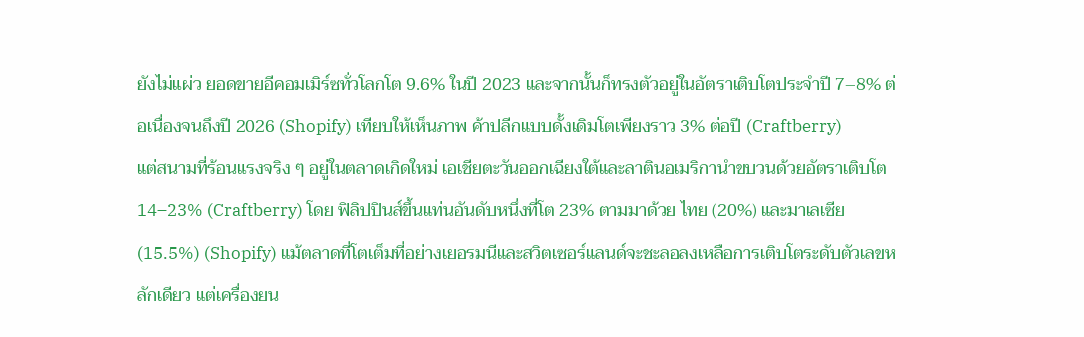ยังไม่แผ่ว ยอดขายอีคอมเมิร์ซทั่วโลกโต 9.6% ในปี 2023 และจากนั้นก็ทรงตัวอยู่ในอัตราเติบโตประจำปี 7–8% ต่อเนื่องจนถึงปี 2026 (Shopify) เทียบให้เห็นภาพ ค้าปลีกแบบดั้งเดิมโตเพียงราว 3% ต่อปี (Craftberry)
แต่สนามที่ร้อนแรงจริง ๆ อยู่ในตลาดเกิดใหม่ เอเชียตะวันออกเฉียงใต้และลาตินอเมริกานำขบวนด้วยอัตราเติบโต 14–23% (Craftberry) โดย ฟิลิปปินส์ขึ้นแท่นอันดับหนึ่งที่โต 23% ตามมาด้วย ไทย (20%) และมาเลเซีย (15.5%) (Shopify) แม้ตลาดที่โตเต็มที่อย่างเยอรมนีและสวิตเซอร์แลนด์จะชะลอลงเหลือการเติบโตระดับตัวเลขหลักเดียว แต่เครื่องยน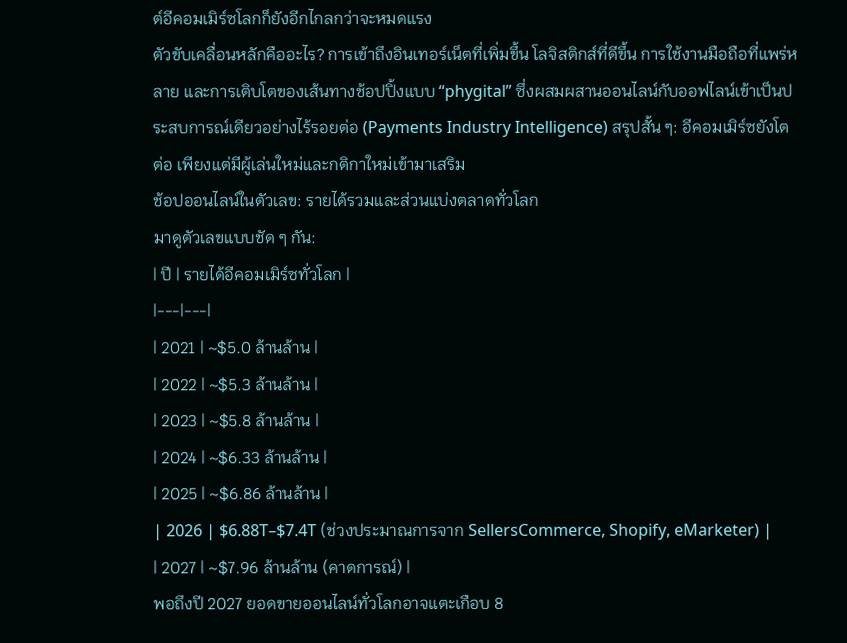ต์อีคอมเมิร์ซโลกก็ยังอีกไกลกว่าจะหมดแรง
ตัวขับเคลื่อนหลักคืออะไร? การเข้าถึงอินเทอร์เน็ตที่เพิ่มขึ้น โลจิสติกส์ที่ดีขึ้น การใช้งานมือถือที่แพร่หลาย และการเติบโตของเส้นทางช้อปปิ้งแบบ “phygital” ซึ่งผสมผสานออนไลน์กับออฟไลน์เข้าเป็นประสบการณ์เดียวอย่างไร้รอยต่อ (Payments Industry Intelligence) สรุปสั้น ๆ: อีคอมเมิร์ซยังโตต่อ เพียงแต่มีผู้เล่นใหม่และกติกาใหม่เข้ามาเสริม
ช้อปออนไลน์ในตัวเลข: รายได้รวมและส่วนแบ่งตลาดทั่วโลก
มาดูตัวเลขแบบชัด ๆ กัน:
| ปี | รายได้อีคอมเมิร์ซทั่วโลก |
|---|---|
| 2021 | ~$5.0 ล้านล้าน |
| 2022 | ~$5.3 ล้านล้าน |
| 2023 | ~$5.8 ล้านล้าน |
| 2024 | ~$6.33 ล้านล้าน |
| 2025 | ~$6.86 ล้านล้าน |
| 2026 | $6.88T–$7.4T (ช่วงประมาณการจาก SellersCommerce, Shopify, eMarketer) |
| 2027 | ~$7.96 ล้านล้าน (คาดการณ์) |
พอถึงปี 2027 ยอดขายออนไลน์ทั่วโลกอาจแตะเกือบ 8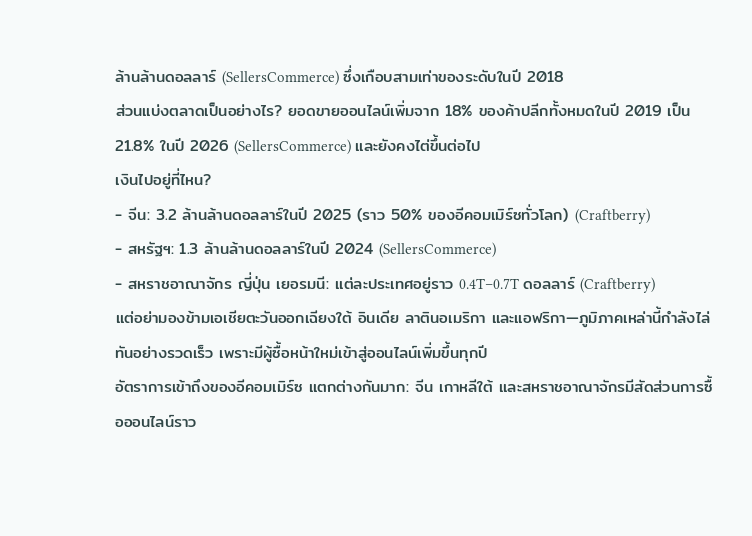ล้านล้านดอลลาร์ (SellersCommerce) ซึ่งเกือบสามเท่าของระดับในปี 2018
ส่วนแบ่งตลาดเป็นอย่างไร? ยอดขายออนไลน์เพิ่มจาก 18% ของค้าปลีกทั้งหมดในปี 2019 เป็น 21.8% ในปี 2026 (SellersCommerce) และยังคงไต่ขึ้นต่อไป
เงินไปอยู่ที่ไหน?
- จีน: 3.2 ล้านล้านดอลลาร์ในปี 2025 (ราว 50% ของอีคอมเมิร์ซทั่วโลก) (Craftberry)
- สหรัฐฯ: 1.3 ล้านล้านดอลลาร์ในปี 2024 (SellersCommerce)
- สหราชอาณาจักร ญี่ปุ่น เยอรมนี: แต่ละประเทศอยู่ราว 0.4T–0.7T ดอลลาร์ (Craftberry)
แต่อย่ามองข้ามเอเชียตะวันออกเฉียงใต้ อินเดีย ลาตินอเมริกา และแอฟริกา—ภูมิภาคเหล่านี้กำลังไล่ทันอย่างรวดเร็ว เพราะมีผู้ซื้อหน้าใหม่เข้าสู่ออนไลน์เพิ่มขึ้นทุกปี
อัตราการเข้าถึงของอีคอมเมิร์ซ แตกต่างกันมาก: จีน เกาหลีใต้ และสหราชอาณาจักรมีสัดส่วนการซื้อออนไลน์ราว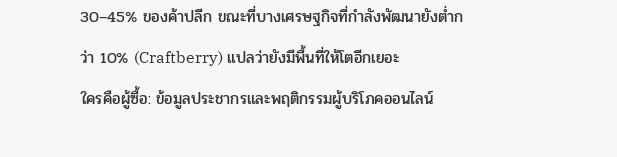30–45% ของค้าปลีก ขณะที่บางเศรษฐกิจที่กำลังพัฒนายังต่ำกว่า 10% (Craftberry) แปลว่ายังมีพื้นที่ให้โตอีกเยอะ
ใครคือผู้ซื้อ: ข้อมูลประชากรและพฤติกรรมผู้บริโภคออนไลน์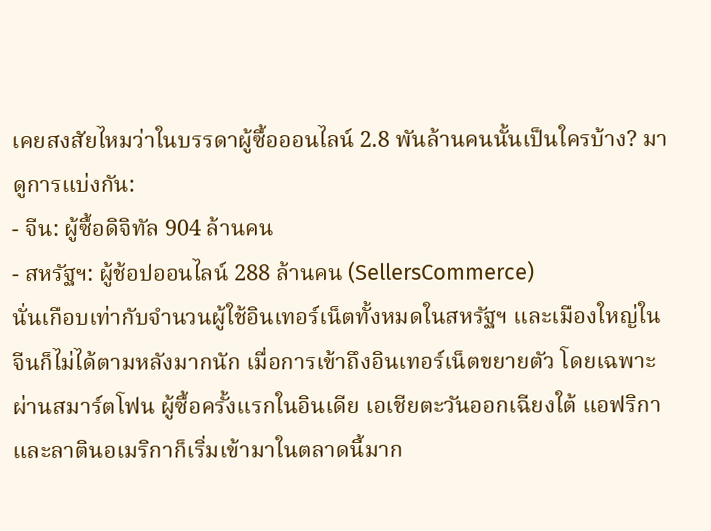เคยสงสัยไหมว่าในบรรดาผู้ซื้อออนไลน์ 2.8 พันล้านคนนั้นเป็นใครบ้าง? มาดูการแบ่งกัน:
- จีน: ผู้ซื้อดิจิทัล 904 ล้านคน
- สหรัฐฯ: ผู้ช้อปออนไลน์ 288 ล้านคน (SellersCommerce)
นั่นเกือบเท่ากับจำนวนผู้ใช้อินเทอร์เน็ตทั้งหมดในสหรัฐฯ และเมืองใหญ่ในจีนก็ไม่ได้ตามหลังมากนัก เมื่อการเข้าถึงอินเทอร์เน็ตขยายตัว โดยเฉพาะผ่านสมาร์ตโฟน ผู้ซื้อครั้งแรกในอินเดีย เอเชียตะวันออกเฉียงใต้ แอฟริกา และลาตินอเมริกาก็เริ่มเข้ามาในตลาดนี้มาก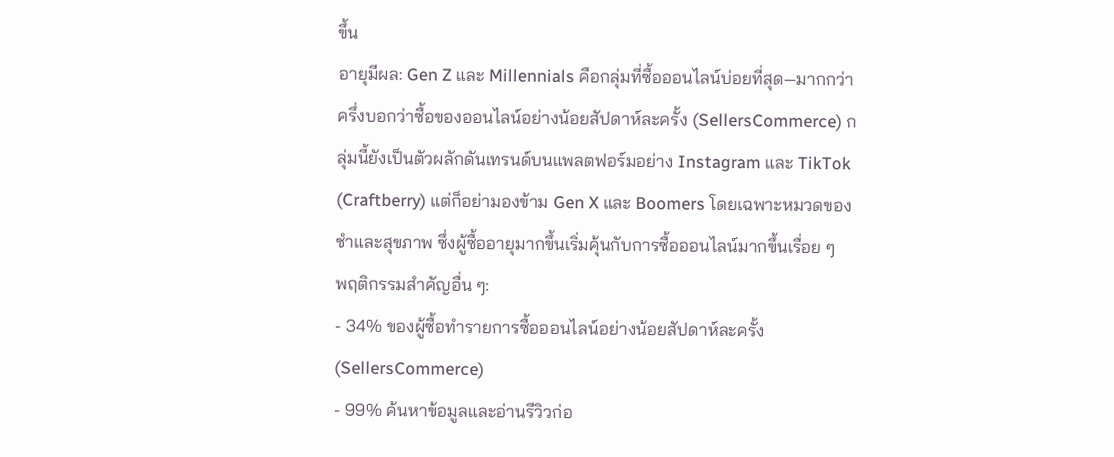ขึ้น
อายุมีผล: Gen Z และ Millennials คือกลุ่มที่ซื้อออนไลน์บ่อยที่สุด—มากกว่าครึ่งบอกว่าซื้อของออนไลน์อย่างน้อยสัปดาห์ละครั้ง (SellersCommerce) กลุ่มนี้ยังเป็นตัวผลักดันเทรนด์บนแพลตฟอร์มอย่าง Instagram และ TikTok (Craftberry) แต่ก็อย่ามองข้าม Gen X และ Boomers โดยเฉพาะหมวดของชำและสุขภาพ ซึ่งผู้ซื้ออายุมากขึ้นเริ่มคุ้นกับการซื้อออนไลน์มากขึ้นเรื่อย ๆ
พฤติกรรมสำคัญอื่น ๆ:
- 34% ของผู้ซื้อทำรายการซื้อออนไลน์อย่างน้อยสัปดาห์ละครั้ง (SellersCommerce)
- 99% ค้นหาข้อมูลและอ่านรีวิวก่อ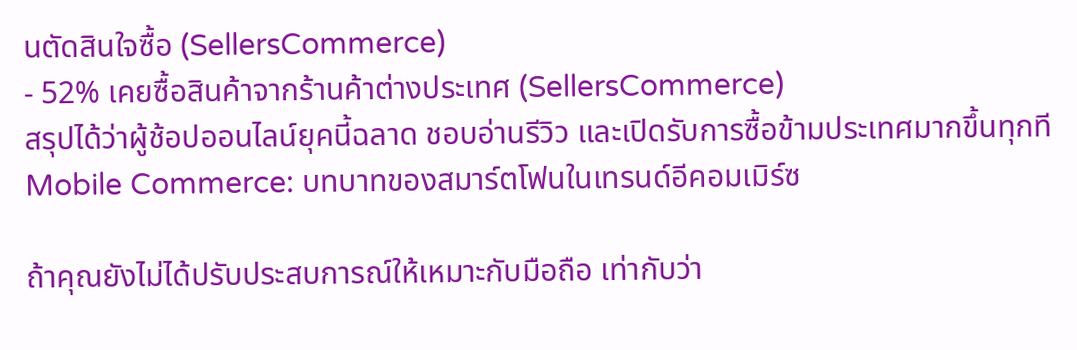นตัดสินใจซื้อ (SellersCommerce)
- 52% เคยซื้อสินค้าจากร้านค้าต่างประเทศ (SellersCommerce)
สรุปได้ว่าผู้ช้อปออนไลน์ยุคนี้ฉลาด ชอบอ่านรีวิว และเปิดรับการซื้อข้ามประเทศมากขึ้นทุกที
Mobile Commerce: บทบาทของสมาร์ตโฟนในเทรนด์อีคอมเมิร์ซ

ถ้าคุณยังไม่ได้ปรับประสบการณ์ให้เหมาะกับมือถือ เท่ากับว่า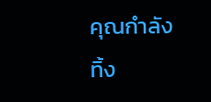คุณกำลังทิ้ง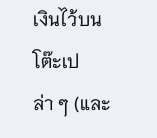เงินไว้บนโต๊ะเปล่า ๆ (และ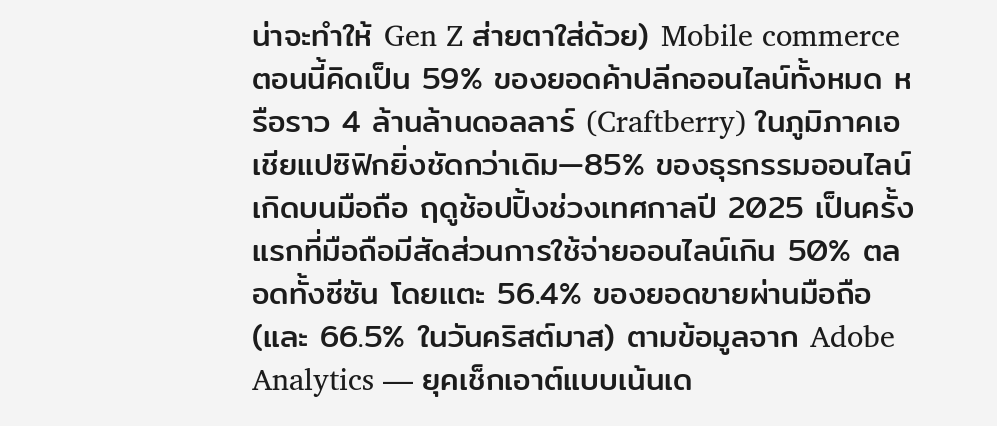น่าจะทำให้ Gen Z ส่ายตาใส่ด้วย) Mobile commerce ตอนนี้คิดเป็น 59% ของยอดค้าปลีกออนไลน์ทั้งหมด หรือราว 4 ล้านล้านดอลลาร์ (Craftberry) ในภูมิภาคเอเชียแปซิฟิกยิ่งชัดกว่าเดิม—85% ของธุรกรรมออนไลน์เกิดบนมือถือ ฤดูช้อปปิ้งช่วงเทศกาลปี 2025 เป็นครั้งแรกที่มือถือมีสัดส่วนการใช้จ่ายออนไลน์เกิน 50% ตลอดทั้งซีซัน โดยแตะ 56.4% ของยอดขายผ่านมือถือ (และ 66.5% ในวันคริสต์มาส) ตามข้อมูลจาก Adobe Analytics — ยุคเช็กเอาต์แบบเน้นเด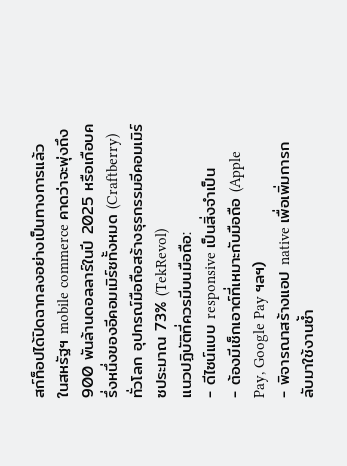สก์ท็อปได้ปิดฉากลงอย่างเป็นทางการแล้ว
ในสหรัฐฯ mobile commerce คาดว่าจะพุ่งถึง 900 พันล้านดอลลาร์ในปี 2025 หรือเกือบครึ่งหนึ่งของอีคอมเมิร์ซทั้งหมด (Craftberry) ทั่วโลก อุปกรณ์มือถือสร้างธุรกรรมอีคอมเมิร์ซประมาณ 73% (TekRevol)
แนวปฏิบัติที่ควรมีบนมือถือ:
- ดีไซน์แบบ responsive เป็นสิ่งจำเป็น
- ต้องมีเช็กเอาต์ที่เหมาะกับมือถือ (Apple Pay, Google Pay ฯลฯ)
- พิจารณาสร้างแอป native เพื่อเพิ่มการกลับมาใช้งานซ้ำ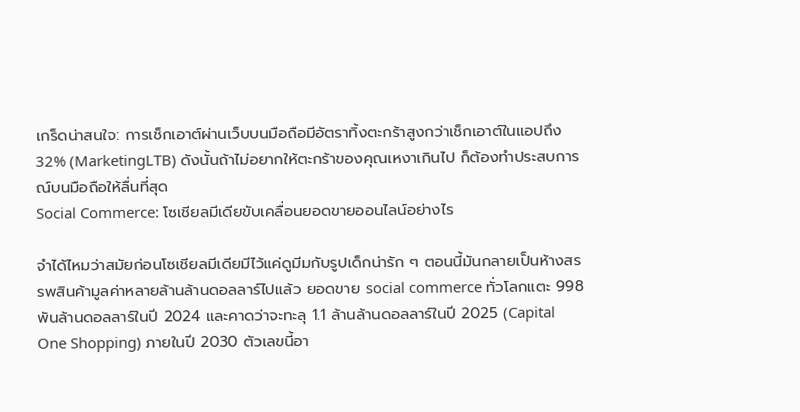เกร็ดน่าสนใจ: การเช็กเอาต์ผ่านเว็บบนมือถือมีอัตราทิ้งตะกร้าสูงกว่าเช็กเอาต์ในแอปถึง 32% (MarketingLTB) ดังนั้นถ้าไม่อยากให้ตะกร้าของคุณเหงาเกินไป ก็ต้องทำประสบการณ์บนมือถือให้ลื่นที่สุด
Social Commerce: โซเชียลมีเดียขับเคลื่อนยอดขายออนไลน์อย่างไร

จำได้ไหมว่าสมัยก่อนโซเชียลมีเดียมีไว้แค่ดูมีมกับรูปเด็กน่ารัก ๆ ตอนนี้มันกลายเป็นห้างสรรพสินค้ามูลค่าหลายล้านล้านดอลลาร์ไปแล้ว ยอดขาย social commerce ทั่วโลกแตะ 998 พันล้านดอลลาร์ในปี 2024 และคาดว่าจะทะลุ 1.1 ล้านล้านดอลลาร์ในปี 2025 (Capital One Shopping) ภายในปี 2030 ตัวเลขนี้อา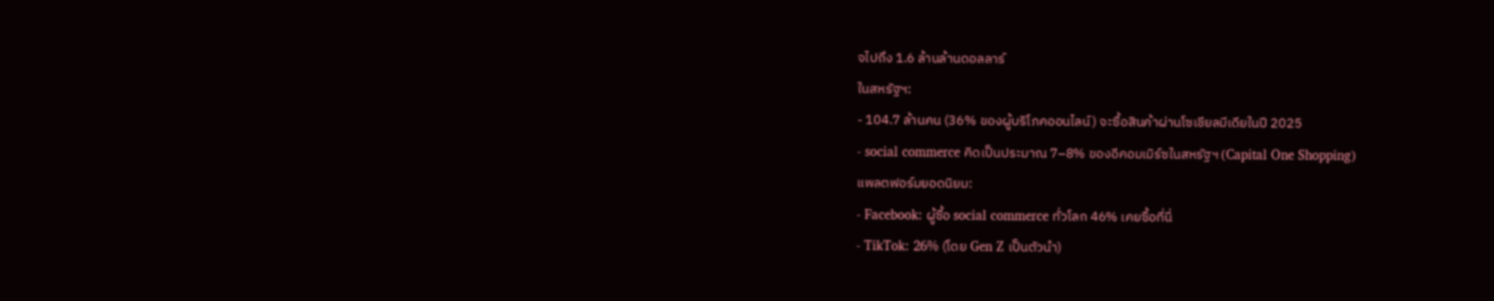จไปถึง 1.6 ล้านล้านดอลลาร์
ในสหรัฐฯ:
- 104.7 ล้านคน (36% ของผู้บริโภคออนไลน์) จะซื้อสินค้าผ่านโซเชียลมีเดียในปี 2025
- social commerce คิดเป็นประมาณ 7–8% ของอีคอมเมิร์ซในสหรัฐฯ (Capital One Shopping)
แพลตฟอร์มยอดนิยม:
- Facebook: ผู้ซื้อ social commerce ทั่วโลก 46% เคยซื้อที่นี่
- TikTok: 26% (โดย Gen Z เป็นตัวนำ)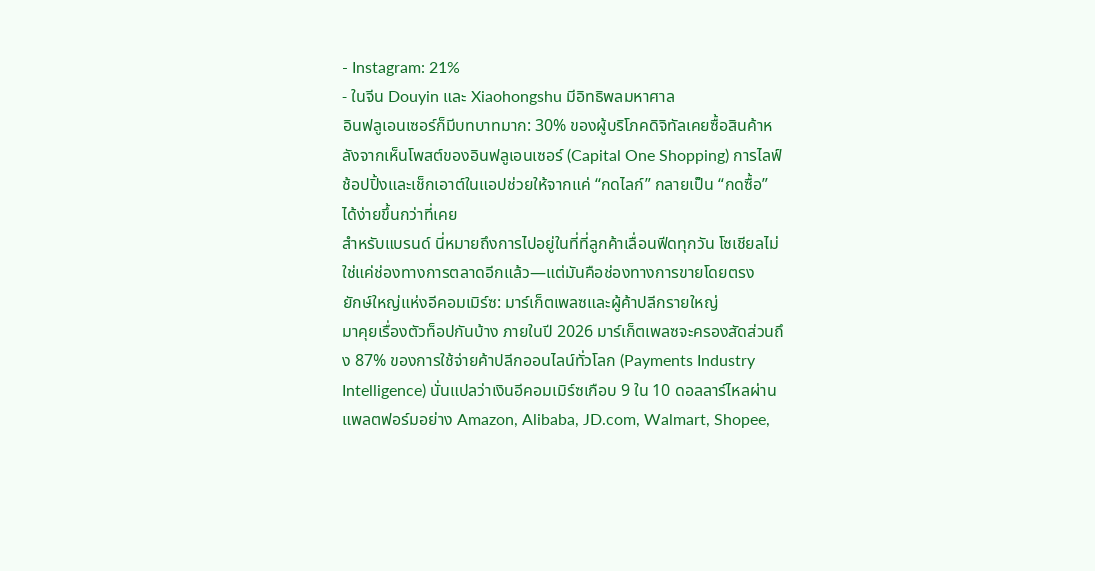- Instagram: 21%
- ในจีน Douyin และ Xiaohongshu มีอิทธิพลมหาศาล
อินฟลูเอนเซอร์ก็มีบทบาทมาก: 30% ของผู้บริโภคดิจิทัลเคยซื้อสินค้าหลังจากเห็นโพสต์ของอินฟลูเอนเซอร์ (Capital One Shopping) การไลฟ์ช้อปปิ้งและเช็กเอาต์ในแอปช่วยให้จากแค่ “กดไลก์” กลายเป็น “กดซื้อ” ได้ง่ายขึ้นกว่าที่เคย
สำหรับแบรนด์ นี่หมายถึงการไปอยู่ในที่ที่ลูกค้าเลื่อนฟีดทุกวัน โซเชียลไม่ใช่แค่ช่องทางการตลาดอีกแล้ว—แต่มันคือช่องทางการขายโดยตรง
ยักษ์ใหญ่แห่งอีคอมเมิร์ซ: มาร์เก็ตเพลซและผู้ค้าปลีกรายใหญ่
มาคุยเรื่องตัวท็อปกันบ้าง ภายในปี 2026 มาร์เก็ตเพลซจะครองสัดส่วนถึง 87% ของการใช้จ่ายค้าปลีกออนไลน์ทั่วโลก (Payments Industry Intelligence) นั่นแปลว่าเงินอีคอมเมิร์ซเกือบ 9 ใน 10 ดอลลาร์ไหลผ่านแพลตฟอร์มอย่าง Amazon, Alibaba, JD.com, Walmart, Shopee,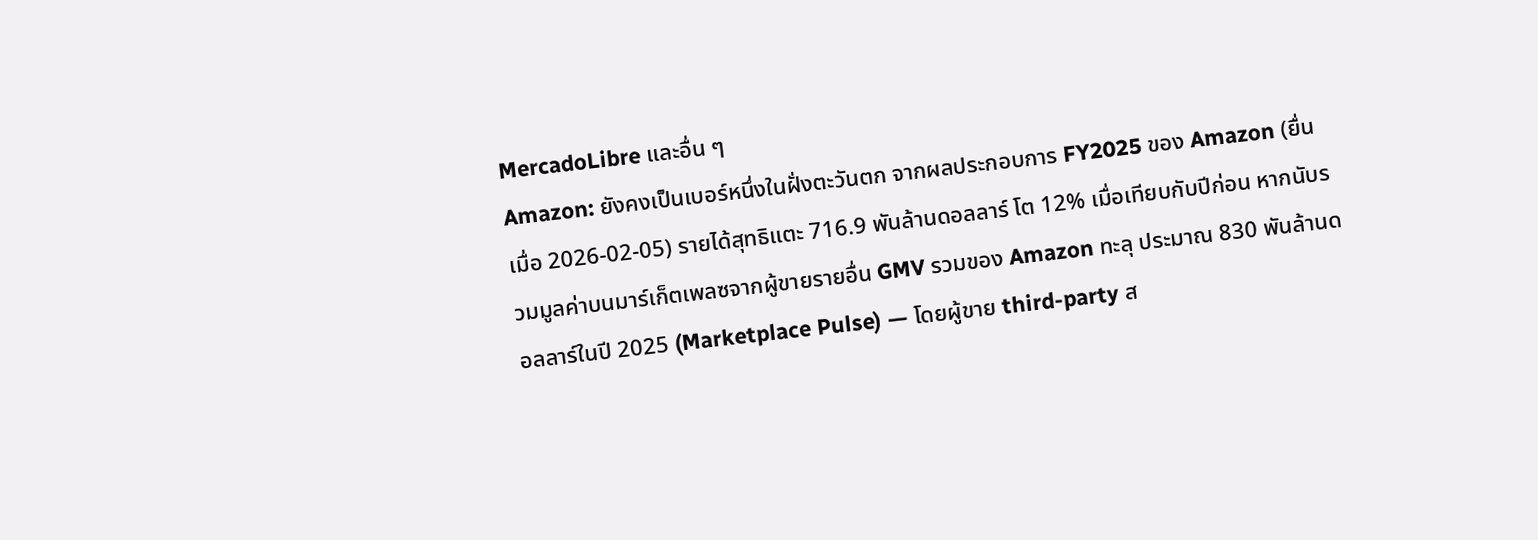MercadoLibre และอื่น ๆ
Amazon: ยังคงเป็นเบอร์หนึ่งในฝั่งตะวันตก จากผลประกอบการ FY2025 ของ Amazon (ยื่นเมื่อ 2026-02-05) รายได้สุทธิแตะ 716.9 พันล้านดอลลาร์ โต 12% เมื่อเทียบกับปีก่อน หากนับรวมมูลค่าบนมาร์เก็ตเพลซจากผู้ขายรายอื่น GMV รวมของ Amazon ทะลุ ประมาณ 830 พันล้านดอลลาร์ในปี 2025 (Marketplace Pulse) — โดยผู้ขาย third-party ส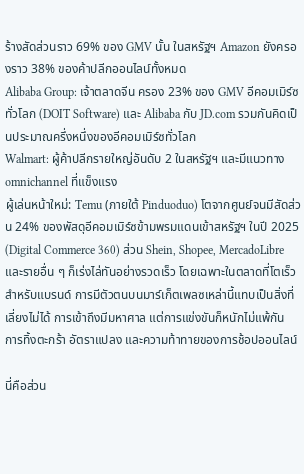ร้างสัดส่วนราว 69% ของ GMV นั้น ในสหรัฐฯ Amazon ยังครองราว 38% ของค้าปลีกออนไลน์ทั้งหมด
Alibaba Group: เจ้าตลาดจีน ครอง 23% ของ GMV อีคอมเมิร์ซทั่วโลก (DOIT Software) และ Alibaba กับ JD.com รวมกันคิดเป็นประมาณครึ่งหนึ่งของอีคอมเมิร์ซทั่วโลก
Walmart: ผู้ค้าปลีกรายใหญ่อันดับ 2 ในสหรัฐฯ และมีแนวทาง omnichannel ที่แข็งแรง
ผู้เล่นหน้าใหม่: Temu (ภายใต้ Pinduoduo) โตจากศูนย์จนมีสัดส่วน 24% ของพัสดุอีคอมเมิร์ซข้ามพรมแดนเข้าสหรัฐฯ ในปี 2025 (Digital Commerce 360) ส่วน Shein, Shopee, MercadoLibre และรายอื่น ๆ ก็เร่งไล่ทันอย่างรวดเร็ว โดยเฉพาะในตลาดที่โตเร็ว
สำหรับแบรนด์ การมีตัวตนบนมาร์เก็ตเพลซเหล่านี้แทบเป็นสิ่งที่เลี่ยงไม่ได้ การเข้าถึงมีมหาศาล แต่การแข่งขันก็หนักไม่แพ้กัน
การทิ้งตะกร้า อัตราแปลง และความท้าทายของการช้อปออนไลน์

นี่คือส่วน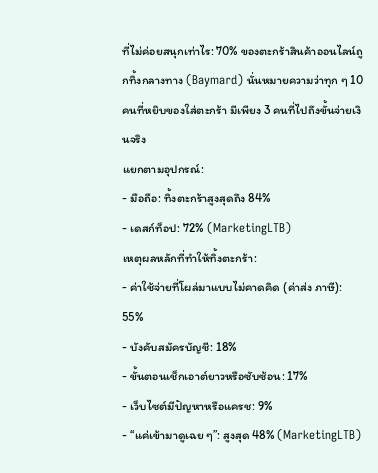ที่ไม่ค่อยสนุกเท่าไร: 70% ของตะกร้าสินค้าออนไลน์ถูกทิ้งกลางทาง (Baymard) นั่นหมายความว่าทุก ๆ 10 คนที่หยิบของใส่ตะกร้า มีเพียง 3 คนที่ไปถึงขั้นจ่ายเงินจริง
แยกตามอุปกรณ์:
- มือถือ: ทิ้งตะกร้าสูงสุดถึง 84%
- เดสก์ท็อป: 72% (MarketingLTB)
เหตุผลหลักที่ทำให้ทิ้งตะกร้า:
- ค่าใช้จ่ายที่โผล่มาแบบไม่คาดคิด (ค่าส่ง ภาษี): 55%
- บังคับสมัครบัญชี: 18%
- ขั้นตอนเช็กเอาต์ยาวหรือซับซ้อน: 17%
- เว็บไซต์มีปัญหาหรือแครช: 9%
- “แค่เข้ามาดูเฉย ๆ”: สูงสุด 48% (MarketingLTB)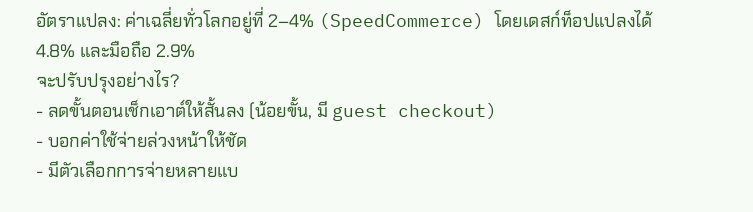อัตราแปลง: ค่าเฉลี่ยทั่วโลกอยู่ที่ 2–4% (SpeedCommerce) โดยเดสก์ท็อปแปลงได้ 4.8% และมือถือ 2.9%
จะปรับปรุงอย่างไร?
- ลดขั้นตอนเช็กเอาต์ให้สั้นลง (น้อยขั้น, มี guest checkout)
- บอกค่าใช้จ่ายล่วงหน้าให้ชัด
- มีตัวเลือกการจ่ายหลายแบ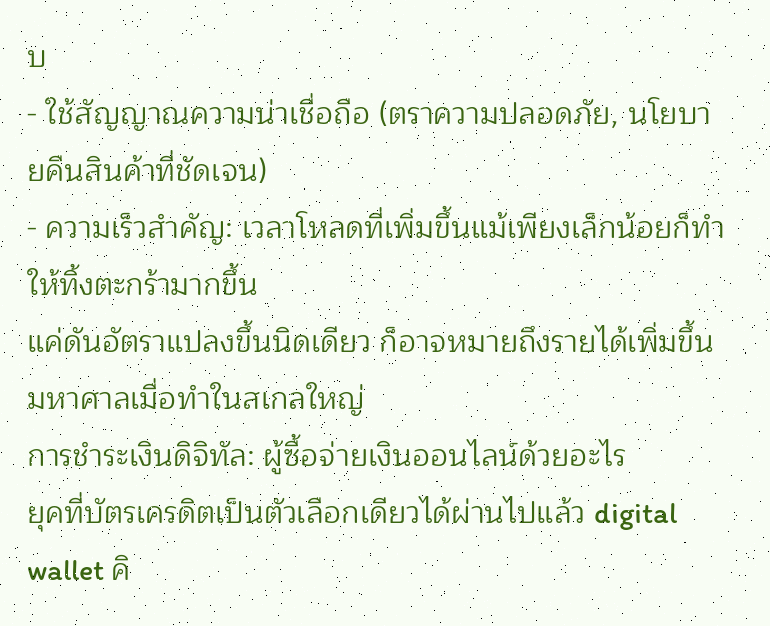บ
- ใช้สัญญาณความน่าเชื่อถือ (ตราความปลอดภัย, นโยบายคืนสินค้าที่ชัดเจน)
- ความเร็วสำคัญ: เวลาโหลดที่เพิ่มขึ้นแม้เพียงเล็กน้อยก็ทำให้ทิ้งตะกร้ามากขึ้น
แค่ดันอัตราแปลงขึ้นนิดเดียว ก็อาจหมายถึงรายได้เพิ่มขึ้นมหาศาลเมื่อทำในสเกลใหญ่
การชำระเงินดิจิทัล: ผู้ซื้อจ่ายเงินออนไลน์ด้วยอะไร
ยุคที่บัตรเครดิตเป็นตัวเลือกเดียวได้ผ่านไปแล้ว digital wallet คิ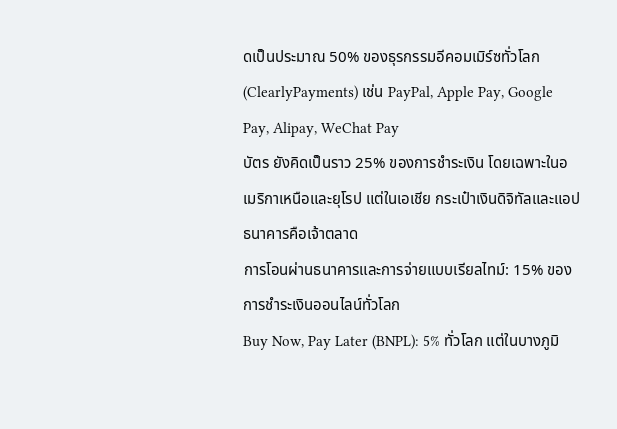ดเป็นประมาณ 50% ของธุรกรรมอีคอมเมิร์ซทั่วโลก (ClearlyPayments) เช่น PayPal, Apple Pay, Google Pay, Alipay, WeChat Pay
บัตร ยังคิดเป็นราว 25% ของการชำระเงิน โดยเฉพาะในอเมริกาเหนือและยุโรป แต่ในเอเชีย กระเป๋าเงินดิจิทัลและแอปธนาคารคือเจ้าตลาด
การโอนผ่านธนาคารและการจ่ายแบบเรียลไทม์: 15% ของการชำระเงินออนไลน์ทั่วโลก
Buy Now, Pay Later (BNPL): 5% ทั่วโลก แต่ในบางภูมิ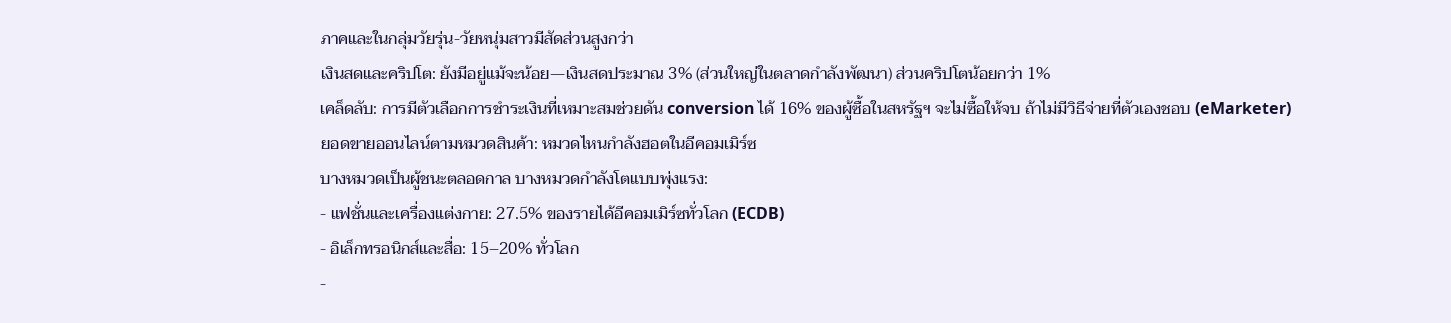ภาคและในกลุ่มวัยรุ่น-วัยหนุ่มสาวมีสัดส่วนสูงกว่า
เงินสดและคริปโต: ยังมีอยู่แม้จะน้อย—เงินสดประมาณ 3% (ส่วนใหญ่ในตลาดกำลังพัฒนา) ส่วนคริปโตน้อยกว่า 1%
เคล็ดลับ: การมีตัวเลือกการชำระเงินที่เหมาะสมช่วยดัน conversion ได้ 16% ของผู้ซื้อในสหรัฐฯ จะไม่ซื้อให้จบ ถ้าไม่มีวิธีจ่ายที่ตัวเองชอบ (eMarketer)
ยอดขายออนไลน์ตามหมวดสินค้า: หมวดไหนกำลังฮอตในอีคอมเมิร์ซ
บางหมวดเป็นผู้ชนะตลอดกาล บางหมวดกำลังโตแบบพุ่งแรง:
- แฟชั่นและเครื่องแต่งกาย: 27.5% ของรายได้อีคอมเมิร์ซทั่วโลก (ECDB)
- อิเล็กทรอนิกส์และสื่อ: 15–20% ทั่วโลก
-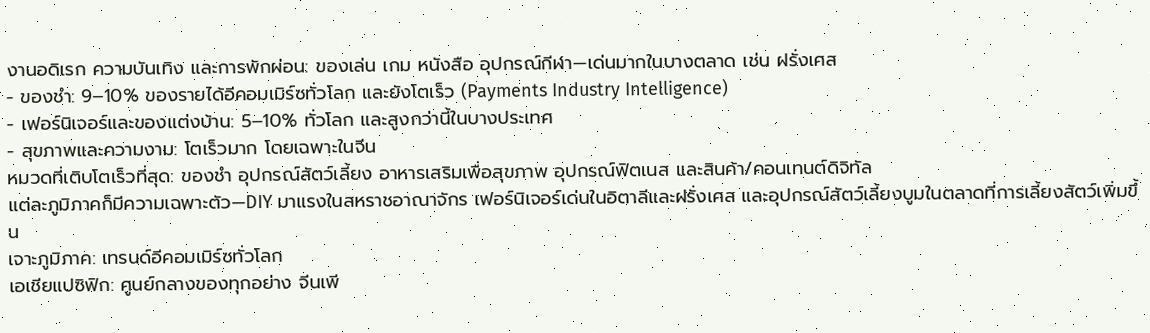งานอดิเรก ความบันเทิง และการพักผ่อน: ของเล่น เกม หนังสือ อุปกรณ์กีฬา—เด่นมากในบางตลาด เช่น ฝรั่งเศส
- ของชำ: 9–10% ของรายได้อีคอมเมิร์ซทั่วโลก และยังโตเร็ว (Payments Industry Intelligence)
- เฟอร์นิเจอร์และของแต่งบ้าน: 5–10% ทั่วโลก และสูงกว่านี้ในบางประเทศ
- สุขภาพและความงาม: โตเร็วมาก โดยเฉพาะในจีน
หมวดที่เติบโตเร็วที่สุด: ของชำ อุปกรณ์สัตว์เลี้ยง อาหารเสริมเพื่อสุขภาพ อุปกรณ์ฟิตเนส และสินค้า/คอนเทนต์ดิจิทัล
แต่ละภูมิภาคก็มีความเฉพาะตัว—DIY มาแรงในสหราชอาณาจักร เฟอร์นิเจอร์เด่นในอิตาลีและฝรั่งเศส และอุปกรณ์สัตว์เลี้ยงบูมในตลาดที่การเลี้ยงสัตว์เพิ่มขึ้น
เจาะภูมิภาค: เทรนด์อีคอมเมิร์ซทั่วโลก
เอเชียแปซิฟิก: ศูนย์กลางของทุกอย่าง จีนเพี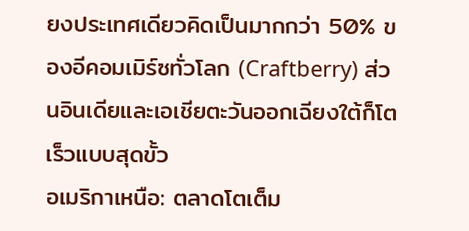ยงประเทศเดียวคิดเป็นมากกว่า 50% ของอีคอมเมิร์ซทั่วโลก (Craftberry) ส่วนอินเดียและเอเชียตะวันออกเฉียงใต้ก็โตเร็วแบบสุดขั้ว
อเมริกาเหนือ: ตลาดโตเต็ม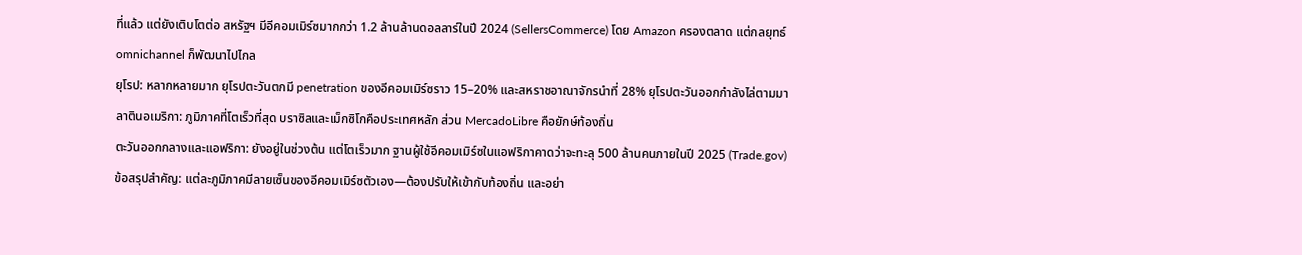ที่แล้ว แต่ยังเติบโตต่อ สหรัฐฯ มีอีคอมเมิร์ซมากกว่า 1.2 ล้านล้านดอลลาร์ในปี 2024 (SellersCommerce) โดย Amazon ครองตลาด แต่กลยุทธ์ omnichannel ก็พัฒนาไปไกล
ยุโรป: หลากหลายมาก ยุโรปตะวันตกมี penetration ของอีคอมเมิร์ซราว 15–20% และสหราชอาณาจักรนำที่ 28% ยุโรปตะวันออกกำลังไล่ตามมา
ลาตินอเมริกา: ภูมิภาคที่โตเร็วที่สุด บราซิลและเม็กซิโกคือประเทศหลัก ส่วน MercadoLibre คือยักษ์ท้องถิ่น
ตะวันออกกลางและแอฟริกา: ยังอยู่ในช่วงต้น แต่โตเร็วมาก ฐานผู้ใช้อีคอมเมิร์ซในแอฟริกาคาดว่าจะทะลุ 500 ล้านคนภายในปี 2025 (Trade.gov)
ข้อสรุปสำคัญ: แต่ละภูมิภาคมีลายเซ็นของอีคอมเมิร์ซตัวเอง—ต้องปรับให้เข้ากับท้องถิ่น และอย่า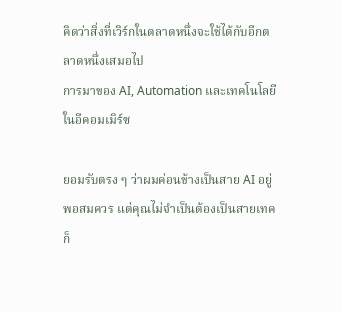คิดว่าสิ่งที่เวิร์กในตลาดหนึ่งจะใช้ได้กับอีกตลาดหนึ่งเสมอไป
การมาของ AI, Automation และเทคโนโลยีในอีคอมเมิร์ซ

ยอมรับตรง ๆ ว่าผมค่อนข้างเป็นสาย AI อยู่พอสมควร แต่คุณไม่จำเป็นต้องเป็นสายเทคก็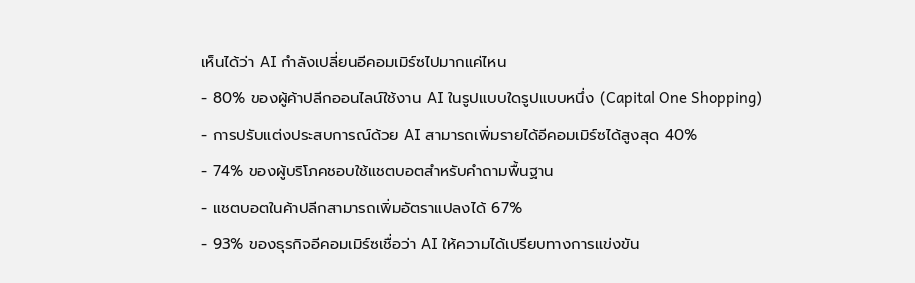เห็นได้ว่า AI กำลังเปลี่ยนอีคอมเมิร์ซไปมากแค่ไหน
- 80% ของผู้ค้าปลีกออนไลน์ใช้งาน AI ในรูปแบบใดรูปแบบหนึ่ง (Capital One Shopping)
- การปรับแต่งประสบการณ์ด้วย AI สามารถเพิ่มรายได้อีคอมเมิร์ซได้สูงสุด 40%
- 74% ของผู้บริโภคชอบใช้แชตบอตสำหรับคำถามพื้นฐาน
- แชตบอตในค้าปลีกสามารถเพิ่มอัตราแปลงได้ 67%
- 93% ของธุรกิจอีคอมเมิร์ซเชื่อว่า AI ให้ความได้เปรียบทางการแข่งขัน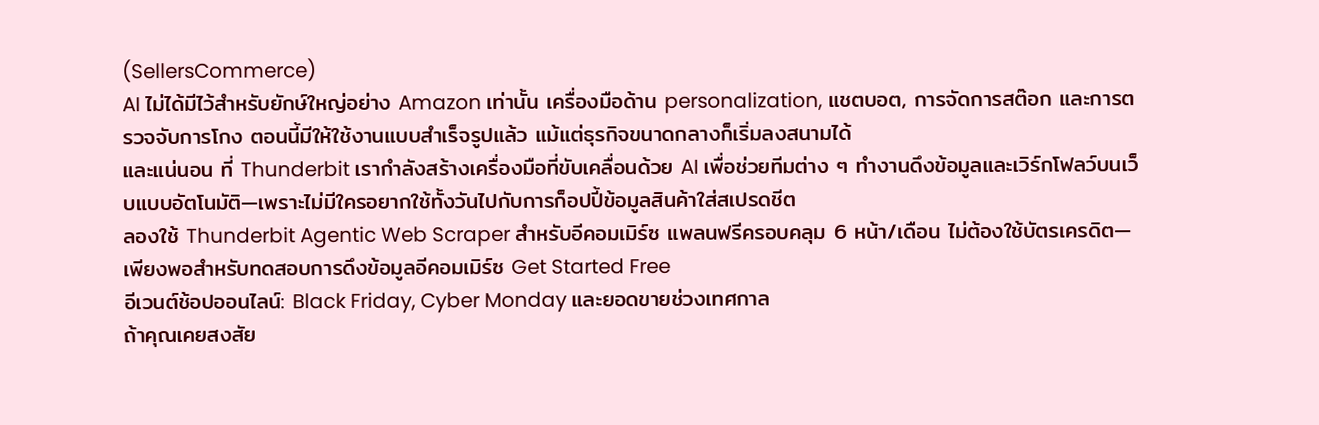(SellersCommerce)
AI ไม่ได้มีไว้สำหรับยักษ์ใหญ่อย่าง Amazon เท่านั้น เครื่องมือด้าน personalization, แชตบอต, การจัดการสต๊อก และการตรวจจับการโกง ตอนนี้มีให้ใช้งานแบบสำเร็จรูปแล้ว แม้แต่ธุรกิจขนาดกลางก็เริ่มลงสนามได้
และแน่นอน ที่ Thunderbit เรากำลังสร้างเครื่องมือที่ขับเคลื่อนด้วย AI เพื่อช่วยทีมต่าง ๆ ทำงานดึงข้อมูลและเวิร์กโฟลว์บนเว็บแบบอัตโนมัติ—เพราะไม่มีใครอยากใช้ทั้งวันไปกับการก็อปปี้ข้อมูลสินค้าใส่สเปรดชีต
ลองใช้ Thunderbit Agentic Web Scraper สำหรับอีคอมเมิร์ซ แพลนฟรีครอบคลุม 6 หน้า/เดือน ไม่ต้องใช้บัตรเครดิต—เพียงพอสำหรับทดสอบการดึงข้อมูลอีคอมเมิร์ซ Get Started Free
อีเวนต์ช้อปออนไลน์: Black Friday, Cyber Monday และยอดขายช่วงเทศกาล
ถ้าคุณเคยสงสัย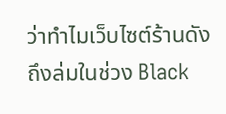ว่าทำไมเว็บไซต์ร้านดังถึงล่มในช่วง Black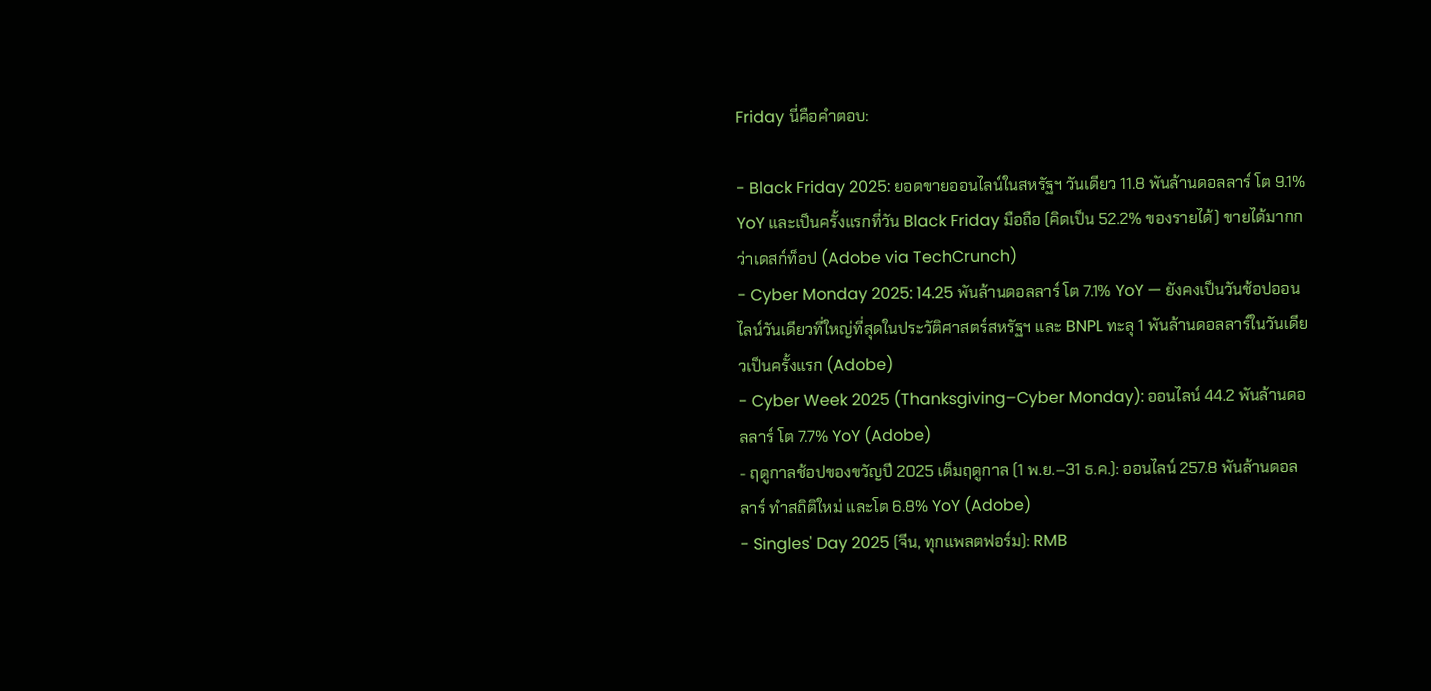Friday นี่คือคำตอบ:

- Black Friday 2025: ยอดขายออนไลน์ในสหรัฐฯ วันเดียว 11.8 พันล้านดอลลาร์ โต 9.1% YoY และเป็นครั้งแรกที่วัน Black Friday มือถือ (คิดเป็น 52.2% ของรายได้) ขายได้มากกว่าเดสก์ท็อป (Adobe via TechCrunch)
- Cyber Monday 2025: 14.25 พันล้านดอลลาร์ โต 7.1% YoY — ยังคงเป็นวันช้อปออนไลน์วันเดียวที่ใหญ่ที่สุดในประวัติศาสตร์สหรัฐฯ และ BNPL ทะลุ 1 พันล้านดอลลาร์ในวันเดียวเป็นครั้งแรก (Adobe)
- Cyber Week 2025 (Thanksgiving–Cyber Monday): ออนไลน์ 44.2 พันล้านดอลลาร์ โต 7.7% YoY (Adobe)
- ฤดูกาลช้อปของขวัญปี 2025 เต็มฤดูกาล (1 พ.ย.–31 ธ.ค.): ออนไลน์ 257.8 พันล้านดอลลาร์ ทำสถิติใหม่ และโต 6.8% YoY (Adobe)
- Singles' Day 2025 (จีน, ทุกแพลตฟอร์ม): RMB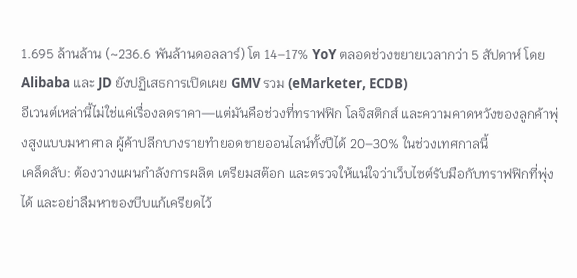1.695 ล้านล้าน (~236.6 พันล้านดอลลาร์) โต 14–17% YoY ตลอดช่วงขยายเวลากว่า 5 สัปดาห์ โดย Alibaba และ JD ยังปฏิเสธการเปิดเผย GMV รวม (eMarketer, ECDB)
อีเวนต์เหล่านี้ไม่ใช่แค่เรื่องลดราคา—แต่มันคือช่วงที่ทราฟฟิก โลจิสติกส์ และความคาดหวังของลูกค้าพุ่งสูงแบบมหาศาล ผู้ค้าปลีกบางรายทำยอดขายออนไลน์ทั้งปีได้ 20–30% ในช่วงเทศกาลนี้
เคล็ดลับ: ต้องวางแผนกำลังการผลิต เตรียมสต๊อก และตรวจให้แน่ใจว่าเว็บไซต์รับมือกับทราฟฟิกที่พุ่งได้ และอย่าลืมหาของบีบแก้เครียดไว้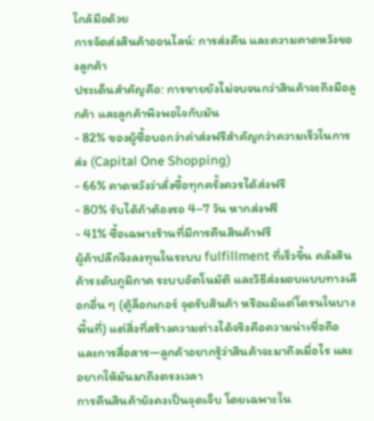ใกล้มือด้วย
การจัดส่งสินค้าออนไลน์: การส่งคืน และความคาดหวังของลูกค้า
ประเด็นสำคัญคือ: การขายยังไม่จบจนกว่าสินค้าจะถึงมือลูกค้า และลูกค้าพึงพอใจกับมัน
- 82% ของผู้ซื้อบอกว่าค่าส่งฟรีสำคัญกว่าความเร็วในการส่ง (Capital One Shopping)
- 66% คาดหวังว่าสั่งซื้อทุกครั้งควรได้ส่งฟรี
- 80% รับได้ถ้าต้องรอ 4–7 วัน หากส่งฟรี
- 41% ซื้อเฉพาะร้านที่มีการคืนสินค้าฟรี
ผู้ค้าปลีกจึงลงทุนในระบบ fulfillment ที่เร็วขึ้น คลังสินค้าระดับภูมิภาค ระบบอัตโนมัติ และวิธีส่งมอบแบบทางเลือกอื่น ๆ (ตู้ล็อกเกอร์ จุดรับสินค้า หรือแม้แต่โดรนในบางพื้นที่) แต่สิ่งที่สร้างความต่างได้จริงคือความน่าเชื่อถือและการสื่อสาร—ลูกค้าอยากรู้ว่าสินค้าจะมาถึงเมื่อไร และอยากให้มันมาถึงตรงเวลา
การคืนสินค้ายังคงเป็นจุดเจ็บ โดยเฉพาะใน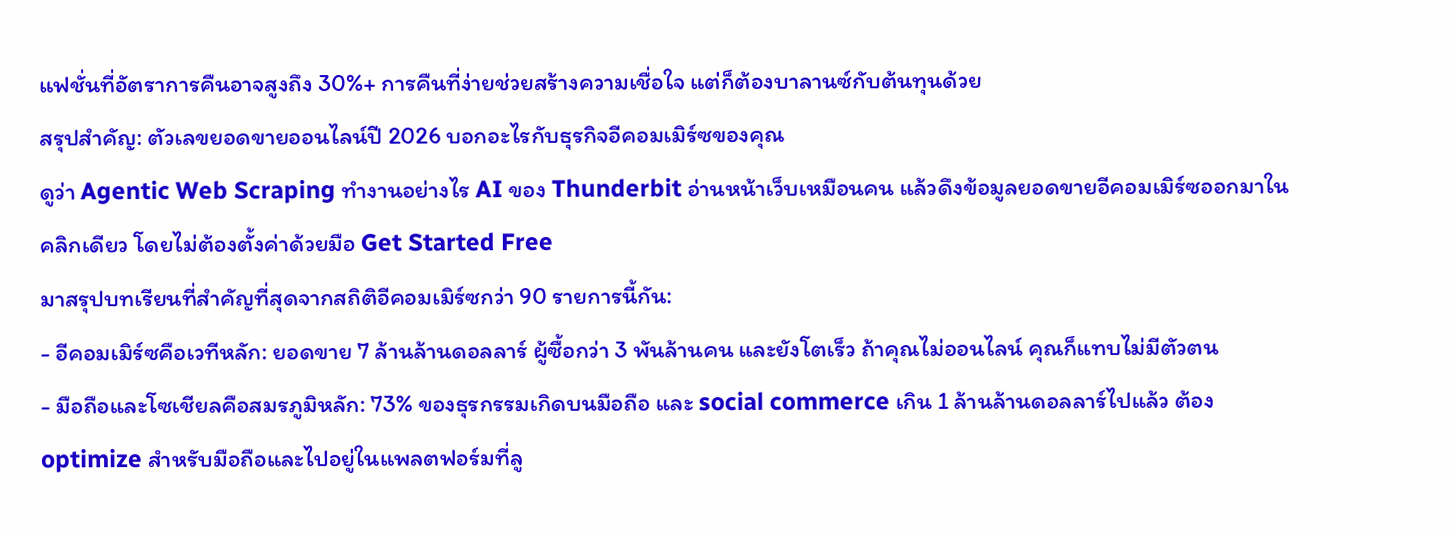แฟชั่นที่อัตราการคืนอาจสูงถึง 30%+ การคืนที่ง่ายช่วยสร้างความเชื่อใจ แต่ก็ต้องบาลานซ์กับต้นทุนด้วย
สรุปสำคัญ: ตัวเลขยอดขายออนไลน์ปี 2026 บอกอะไรกับธุรกิจอีคอมเมิร์ซของคุณ
ดูว่า Agentic Web Scraping ทำงานอย่างไร AI ของ Thunderbit อ่านหน้าเว็บเหมือนคน แล้วดึงข้อมูลยอดขายอีคอมเมิร์ซออกมาในคลิกเดียว โดยไม่ต้องตั้งค่าด้วยมือ Get Started Free
มาสรุปบทเรียนที่สำคัญที่สุดจากสถิติอีคอมเมิร์ซกว่า 90 รายการนี้กัน:
- อีคอมเมิร์ซคือเวทีหลัก: ยอดขาย 7 ล้านล้านดอลลาร์ ผู้ซื้อกว่า 3 พันล้านคน และยังโตเร็ว ถ้าคุณไม่ออนไลน์ คุณก็แทบไม่มีตัวตน
- มือถือและโซเชียลคือสมรภูมิหลัก: 73% ของธุรกรรมเกิดบนมือถือ และ social commerce เกิน 1 ล้านล้านดอลลาร์ไปแล้ว ต้อง optimize สำหรับมือถือและไปอยู่ในแพลตฟอร์มที่ลู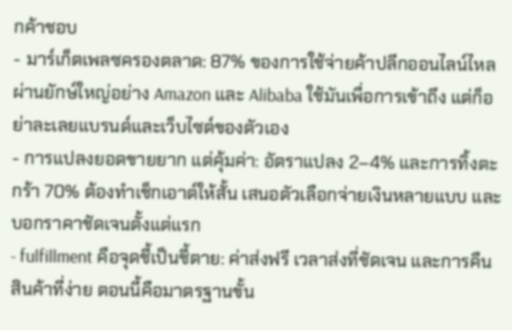กค้าชอบ
- มาร์เก็ตเพลซครองตลาด: 87% ของการใช้จ่ายค้าปลีกออนไลน์ไหลผ่านยักษ์ใหญ่อย่าง Amazon และ Alibaba ใช้มันเพื่อการเข้าถึง แต่ก็อย่าละเลยแบรนด์และเว็บไซต์ของตัวเอง
- การแปลงยอดขายยาก แต่คุ้มค่า: อัตราแปลง 2–4% และการทิ้งตะกร้า 70% ต้องทำเช็กเอาต์ให้สั้น เสนอตัวเลือกจ่ายเงินหลายแบบ และบอกราคาชัดเจนตั้งแต่แรก
- fulfillment คือจุดชี้เป็นชี้ตาย: ค่าส่งฟรี เวลาส่งที่ชัดเจน และการคืนสินค้าที่ง่าย ตอนนี้คือมาตรฐานขั้น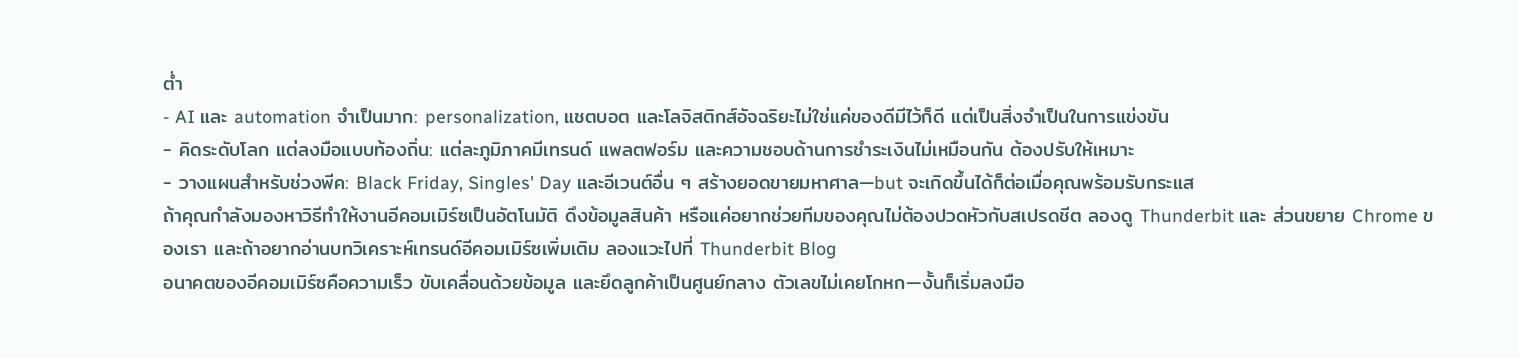ต่ำ
- AI และ automation จำเป็นมาก: personalization, แชตบอต และโลจิสติกส์อัจฉริยะไม่ใช่แค่ของดีมีไว้ก็ดี แต่เป็นสิ่งจำเป็นในการแข่งขัน
- คิดระดับโลก แต่ลงมือแบบท้องถิ่น: แต่ละภูมิภาคมีเทรนด์ แพลตฟอร์ม และความชอบด้านการชำระเงินไม่เหมือนกัน ต้องปรับให้เหมาะ
- วางแผนสำหรับช่วงพีค: Black Friday, Singles' Day และอีเวนต์อื่น ๆ สร้างยอดขายมหาศาล—but จะเกิดขึ้นได้ก็ต่อเมื่อคุณพร้อมรับกระแส
ถ้าคุณกำลังมองหาวิธีทำให้งานอีคอมเมิร์ซเป็นอัตโนมัติ ดึงข้อมูลสินค้า หรือแค่อยากช่วยทีมของคุณไม่ต้องปวดหัวกับสเปรดชีต ลองดู Thunderbit และ ส่วนขยาย Chrome ของเรา และถ้าอยากอ่านบทวิเคราะห์เทรนด์อีคอมเมิร์ซเพิ่มเติม ลองแวะไปที่ Thunderbit Blog
อนาคตของอีคอมเมิร์ซคือความเร็ว ขับเคลื่อนด้วยข้อมูล และยึดลูกค้าเป็นศูนย์กลาง ตัวเลขไม่เคยโกหก—งั้นก็เริ่มลงมือ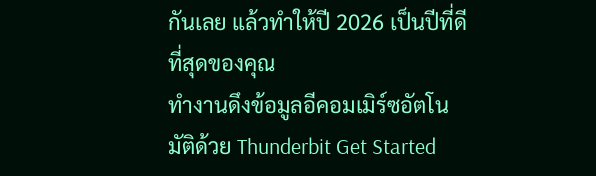กันเลย แล้วทำให้ปี 2026 เป็นปีที่ดีที่สุดของคุณ
ทำงานดึงข้อมูลอีคอมเมิร์ซอัตโนมัติด้วย Thunderbit Get Started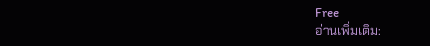Free
อ่านเพิ่มเติม: